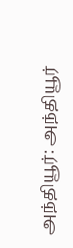அந்தியூர்: அந்தியூர்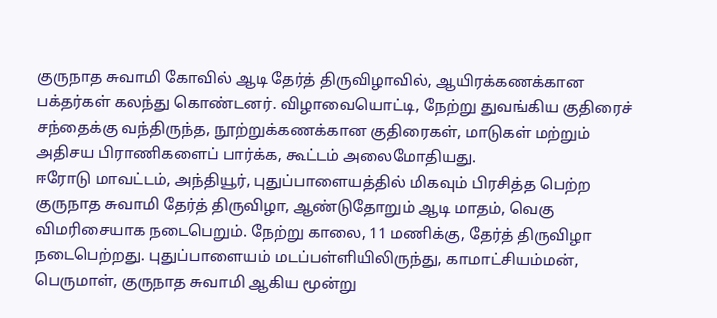குருநாத சுவாமி கோவில் ஆடி தேர்த் திருவிழாவில், ஆயிரக்கணக்கான பக்தர்கள் கலந்து கொண்டனர். விழாவையொட்டி, நேற்று துவங்கிய குதிரைச் சந்தைக்கு வந்திருந்த, நூற்றுக்கணக்கான குதிரைகள், மாடுகள் மற்றும் அதிசய பிராணிகளைப் பார்க்க, கூட்டம் அலைமோதியது.
ஈரோடு மாவட்டம், அந்தியூர், புதுப்பாளையத்தில் மிகவும் பிரசித்த பெற்ற குருநாத சுவாமி தேர்த் திருவிழா, ஆண்டுதோறும் ஆடி மாதம், வெகு விமரிசையாக நடைபெறும். நேற்று காலை, 11 மணிக்கு, தேர்த் திருவிழா நடைபெற்றது. புதுப்பாளையம் மடப்பள்ளியிலிருந்து, காமாட்சியம்மன், பெருமாள், குருநாத சுவாமி ஆகிய மூன்று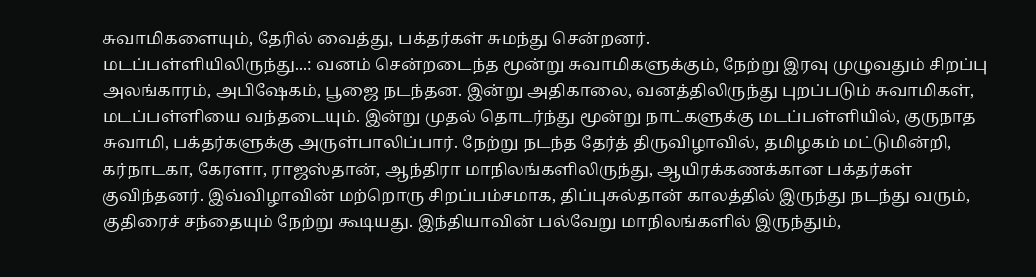சுவாமிகளையும், தேரில் வைத்து, பக்தர்கள் சுமந்து சென்றனர்.
மடப்பள்ளியிலிருந்து...: வனம் சென்றடைந்த மூன்று சுவாமிகளுக்கும், நேற்று இரவு முழுவதும் சிறப்பு அலங்காரம், அபிஷேகம், பூஜை நடந்தன. இன்று அதிகாலை, வனத்திலிருந்து புறப்படும் சுவாமிகள், மடப்பள்ளியை வந்தடையும். இன்று முதல் தொடர்ந்து மூன்று நாட்களுக்கு மடப்பள்ளியில், குருநாத சுவாமி, பக்தர்களுக்கு அருள்பாலிப்பார். நேற்று நடந்த தேர்த் திருவிழாவில், தமிழகம் மட்டுமின்றி, கர்நாடகா, கேரளா, ராஜஸ்தான், ஆந்திரா மாநிலங்களிலிருந்து, ஆயிரக்கணக்கான பக்தர்கள் குவிந்தனர். இவ்விழாவின் மற்றொரு சிறப்பம்சமாக, திப்புசுல்தான் காலத்தில் இருந்து நடந்து வரும், குதிரைச் சந்தையும் நேற்று கூடியது. இந்தியாவின் பல்வேறு மாநிலங்களில் இருந்தும்,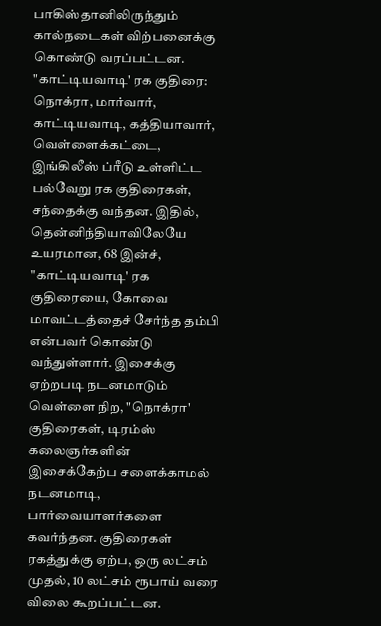பாகிஸ்தானிலிருந்தும் கால்நடைகள் விற்பனைக்கு கொண்டு வரப்பட்டன.
"காட்டியவாடி' ரக குதிரை: நொக்ரா, மார்வார், காட்டியவாடி, கத்தியாவார், வெள்ளைக்கட்டை, இங்கிலீஸ் ப்ரீடு உள்ளிட்ட பல்வேறு ரக குதிரைகள், சந்தைக்கு வந்தன. இதில், தென்னிந்தியாவிலேயே உயரமான, 68 இன்ச், "காட்டியவாடி' ரக குதிரையை, கோவை மாவட்டத்தைச் சேர்ந்த தம்பி என்பவர் கொண்டு வந்துள்ளார். இசைக்கு ஏற்றபடி நடனமாடும் வெள்ளை நிற, "நொக்ரா' குதிரைகள், டிரம்ஸ் கலைஞர்களின் இசைக்கேற்ப சளைக்காமல் நடனமாடி, பார்வையாளர்களை கவர்ந்தன. குதிரைகள் ரகத்துக்கு ஏற்ப, ஒரு லட்சம் முதல், 10 லட்சம் ரூபாய் வரை விலை கூறப்பட்டன.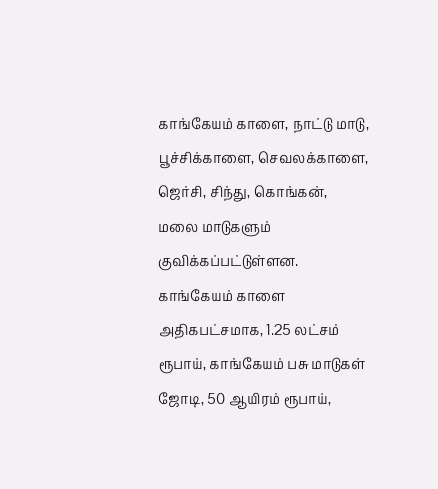காங்கேயம் காளை, நாட்டு மாடு, பூச்சிக்காளை, செவலக்காளை, ஜெர்சி, சிந்து, கொங்கன், மலை மாடுகளும் குவிக்கப்பட்டுள்ளன. காங்கேயம் காளை அதிகபட்சமாக, 1.25 லட்சம் ரூபாய், காங்கேயம் பசு மாடுகள் ஜோடி, 50 ஆயிரம் ரூபாய்,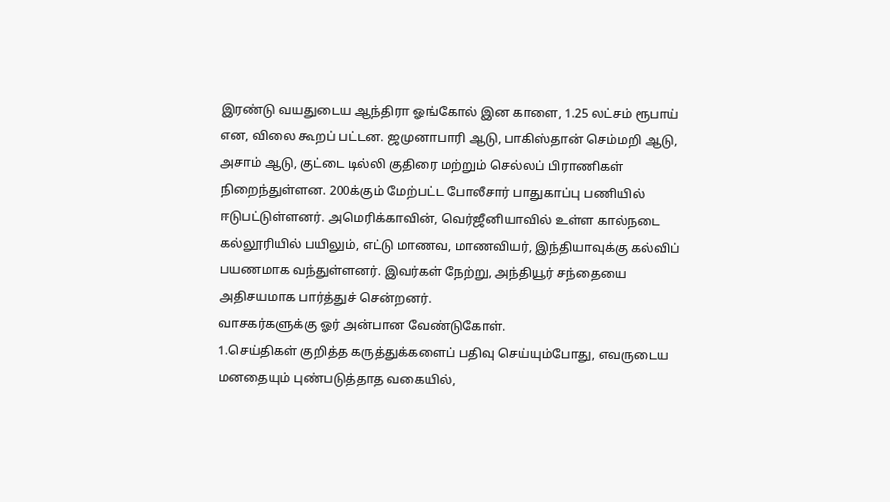இரண்டு வயதுடைய ஆந்திரா ஓங்கோல் இன காளை, 1.25 லட்சம் ரூபாய் என, விலை கூறப் பட்டன. ஜமுனாபாரி ஆடு, பாகிஸ்தான் செம்மறி ஆடு, அசாம் ஆடு, குட்டை டில்லி குதிரை மற்றும் செல்லப் பிராணிகள் நிறைந்துள்ளன. 200க்கும் மேற்பட்ட போலீசார் பாதுகாப்பு பணியில் ஈடுபட்டுள்ளனர். அமெரிக்காவின், வெர்ஜீனியாவில் உள்ள கால்நடை கல்லூரியில் பயிலும், எட்டு மாணவ, மாணவியர், இந்தியாவுக்கு கல்விப் பயணமாக வந்துள்ளனர். இவர்கள் நேற்று, அந்தியூர் சந்தையை அதிசயமாக பார்த்துச் சென்றனர்.
வாசகர்களுக்கு ஓர் அன்பான வேண்டுகோள்.
1.செய்திகள் குறித்த கருத்துக்களைப் பதிவு செய்யும்போது, எவருடைய மனதையும் புண்படுத்தாத வகையில்,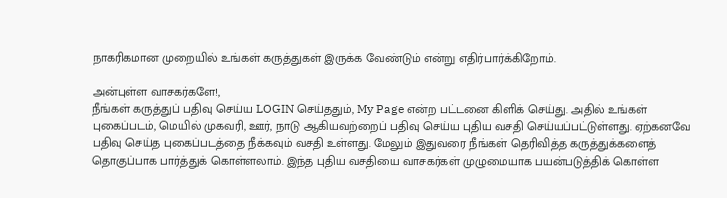நாகரிகமான முறையில் உங்கள் கருத்துகள் இருக்க வேண்டும் என்று எதிர்பார்க்கிறோம்.

அன்புள்ள வாசகர்களே!,
நீங்கள் கருத்துப் பதிவு செய்ய LOGIN செய்ததும், My Page என்ற பட்டனை கிளிக் செய்து. அதில் உங்கள் புகைப்படம், மெயில் முகவரி, ஊர், நாடு ஆகியவற்றைப் பதிவு செய்ய புதிய வசதி செய்யப்பட்டுள்ளது. ஏற்கனவே பதிவு செய்த புகைப்படத்தை நீக்கவும் வசதி உள்ளது. மேலும் இதுவரை நீங்கள் தெரிவித்த கருத்துக்களைத் தொகுப்பாக பார்த்துக் கொள்ளலாம். இந்த புதிய வசதியை வாசகர்கள் முழுமையாக பயன்படுத்திக் கொள்ள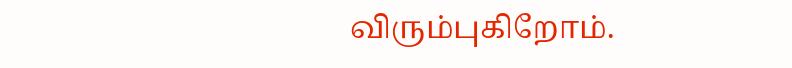விரும்புகிறோம்.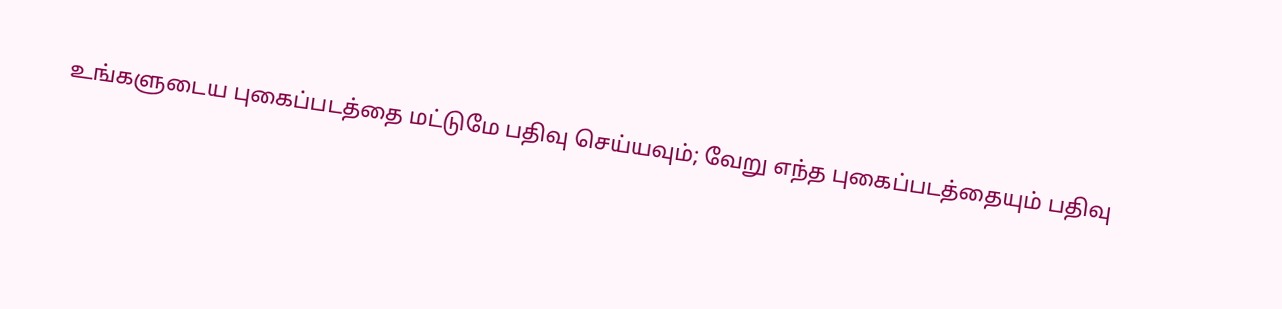உங்களுடைய புகைப்படத்தை மட்டுமே பதிவு செய்யவும்; வேறு எந்த புகைப்படத்தையும் பதிவு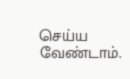செய்ய வேண்டாம்.